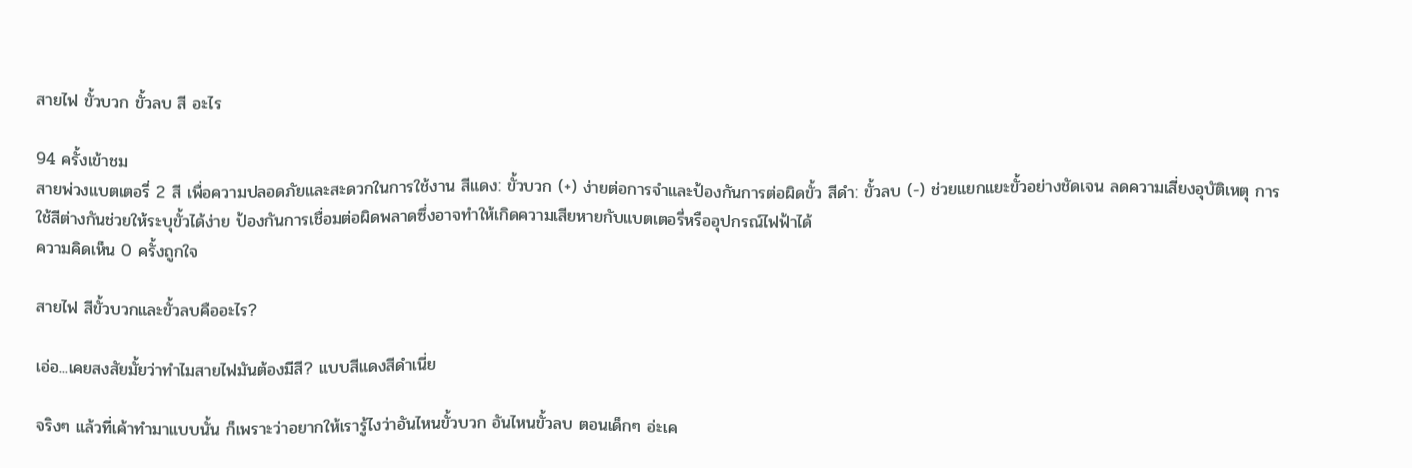สายไฟ ขั้วบวก ขั้วลบ สี อะไร

94 ครั้งเข้าชม
สายพ่วงแบตเตอรี่ 2 สี เพื่อความปลอดภัยและสะดวกในการใช้งาน สีแดง: ขั้วบวก (+) ง่ายต่อการจำและป้องกันการต่อผิดขั้ว สีดำ: ขั้วลบ (-) ช่วยแยกแยะขั้วอย่างชัดเจน ลดความเสี่ยงอุบัติเหตุ การใช้สีต่างกันช่วยให้ระบุขั้วได้ง่าย ป้องกันการเชื่อมต่อผิดพลาดซึ่งอาจทำให้เกิดความเสียหายกับแบตเตอรี่หรืออุปกรณ์ไฟฟ้าได้
ความคิดเห็น 0 ครั้งถูกใจ

สายไฟ สีขั้วบวกและขั้วลบคืออะไร?

เอ่อ...เคยสงสัยมั้ยว่าทำไมสายไฟมันต้องมีสี? แบบสีแดงสีดำเนี่ย

จริงๆ แล้วที่เค้าทำมาแบบนั้น ก็เพราะว่าอยากให้เรารู้ไงว่าอันไหนขั้วบวก อันไหนขั้วลบ ตอนเด็กๆ อ่ะเค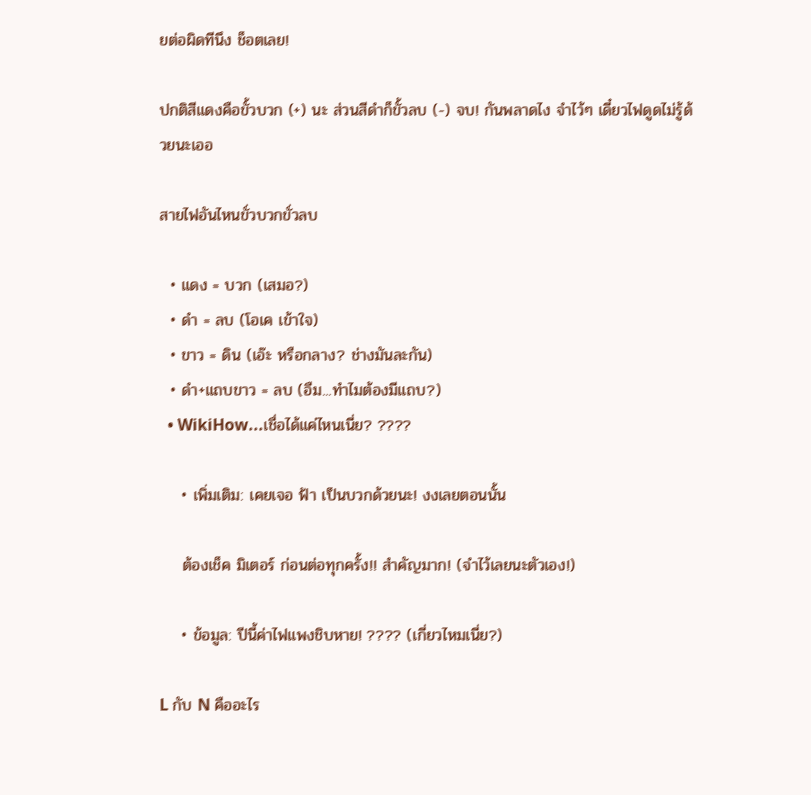ยต่อผิดทีนึง ช็อตเลย!

ปกติสีแดงคือขั้วบวก (+) นะ ส่วนสีดำก็ขั้วลบ (-) จบ! กันพลาดไง จำไว้ๆ เดี๋ยวไฟดูดไม่รู้ด้วยนะเออ

สายไฟอันไหนขั่วบวกขั่วลบ

  • แดง = บวก (เสมอ?)
  • ดำ = ลบ (โอเค เข้าใจ)
  • ขาว = ดิน (เอ๊ะ หรือกลาง? ช่างมันละกัน)
  • ดำ+แถบขาว = ลบ (อืม...ทำไมต้องมีแถบ?)
  • WikiHow...เชื่อได้แค่ไหนเนี่ย? ????

    • เพิ่มเติม: เคยเจอ ฟ้า เป็นบวกด้วยนะ! งงเลยตอนนั้น

    ต้องเช็ค มิเตอร์ ก่อนต่อทุกครั้ง!! สำคัญมาก! (จำไว้เลยนะตัวเอง!)

    • ข้อมูล: ปีนี้ค่าไฟแพงชิบหาย! ???? (เกี่ยวไหมเนี่ย?)

L กับ N คืออะไร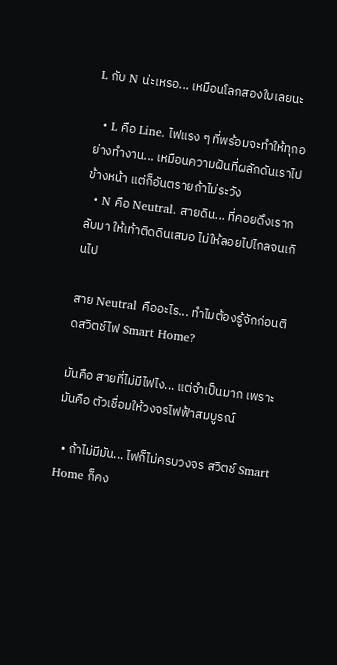L กับ N น่ะเหรอ... เหมือนโลกสองใบเลยนะ

  • L คือ Line. ไฟแรง ๆ ที่พร้อมจะทำให้ทุกอย่างทำงาน... เหมือนความฝันที่ผลักดันเราไปข้างหน้า แต่ก็อันตรายถ้าไม่ระวัง
  • N คือ Neutral. สายดิน... ที่คอยดึงเรากลับมา ให้เท้าติดดินเสมอ ไม่ให้ลอยไปไกลจนเกินไป

สาย Neutral คืออะไร... ทำไมต้องรู้จักก่อนติดสวิตช์ไฟ Smart Home?

มันคือ สายที่ไม่มีไฟไง... แต่จำเป็นมาก เพราะมันคือ ตัวเชื่อมให้วงจรไฟฟ้าสมบูรณ์

  • ถ้าไม่มีมัน... ไฟก็ไม่ครบวงจร สวิตช์ Smart Home ก็คง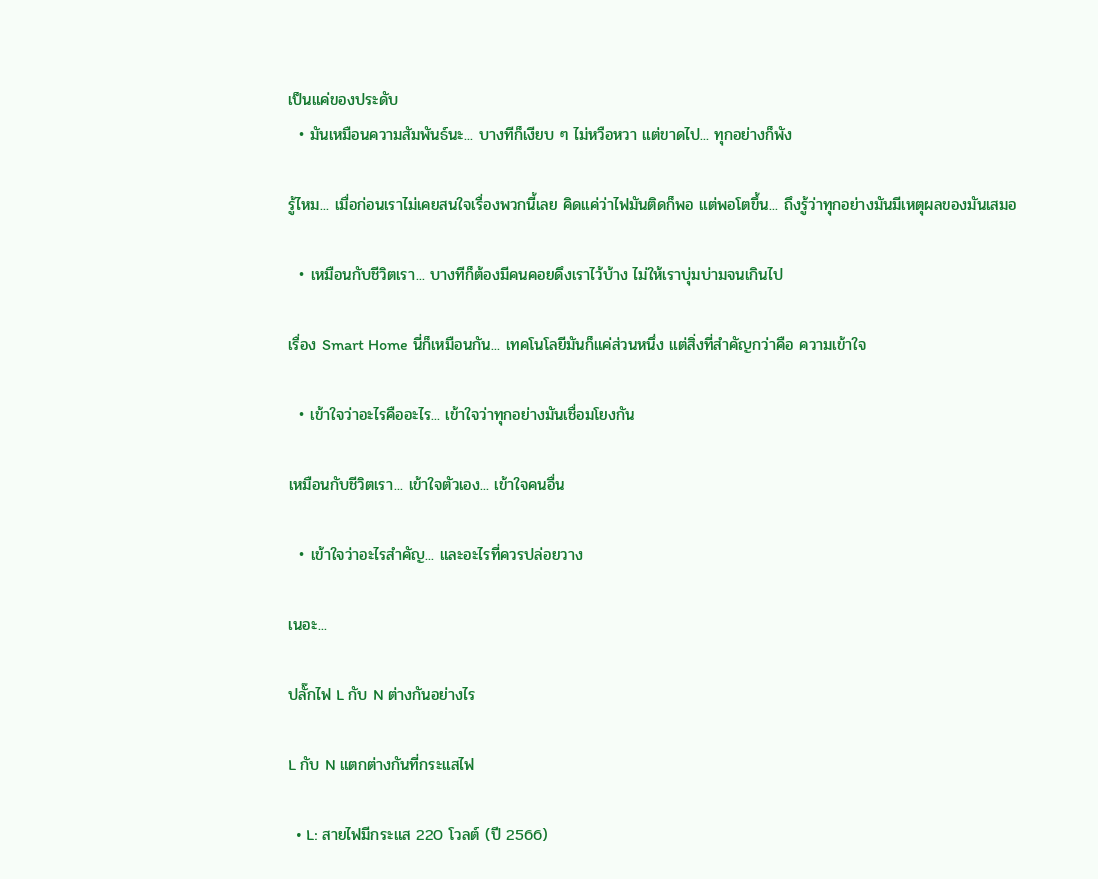เป็นแค่ของประดับ
  • มันเหมือนความสัมพันธ์นะ... บางทีก็เงียบ ๆ ไม่หวือหวา แต่ขาดไป... ทุกอย่างก็พัง

รู้ไหม... เมื่อก่อนเราไม่เคยสนใจเรื่องพวกนี้เลย คิดแค่ว่าไฟมันติดก็พอ แต่พอโตขึ้น... ถึงรู้ว่าทุกอย่างมันมีเหตุผลของมันเสมอ

  • เหมือนกับชีวิตเรา... บางทีก็ต้องมีคนคอยดึงเราไว้บ้าง ไม่ให้เราบุ่มบ่ามจนเกินไป

เรื่อง Smart Home นี่ก็เหมือนกัน... เทคโนโลยีมันก็แค่ส่วนหนึ่ง แต่สิ่งที่สำคัญกว่าคือ ความเข้าใจ

  • เข้าใจว่าอะไรคืออะไร... เข้าใจว่าทุกอย่างมันเชื่อมโยงกัน

เหมือนกับชีวิตเรา... เข้าใจตัวเอง... เข้าใจคนอื่น

  • เข้าใจว่าอะไรสำคัญ... และอะไรที่ควรปล่อยวาง

เนอะ...

ปลั๊กไฟ L กับ N ต่างกันอย่างไร

L กับ N แตกต่างกันที่กระแสไฟ

  • L: สายไฟมีกระแส 220 โวลต์ (ปี 2566)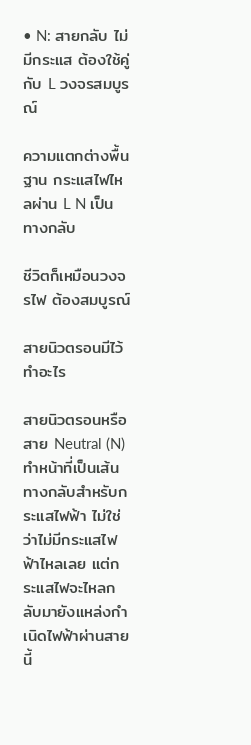• N: สายกลับ ไม่มีกระแส ต้องใช้คู่กับ L วงจรสมบูรณ์

ความแตกต่างพื้นฐาน กระแสไฟไหลผ่าน L N เป็นทางกลับ

ชีวิตก็เหมือนวงจรไฟ ต้องสมบูรณ์

สายนิวตรอนมีไว้ทำอะไร

สายนิวตรอนหรือสาย Neutral (N) ทำหน้าที่เป็นเส้นทางกลับสำหรับกระแสไฟฟ้า ไม่ใช่ว่าไม่มีกระแสไฟฟ้าไหลเลย แต่กระแสไฟจะไหลกลับมายังแหล่งกำเนิดไฟฟ้าผ่านสายนี้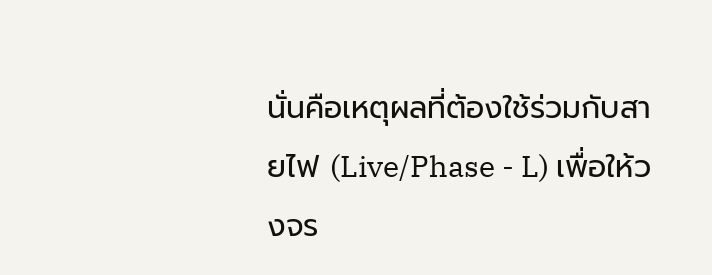นั่นคือเหตุผลที่ต้องใช้ร่วมกับสายไฟ (Live/Phase - L) เพื่อให้วงจร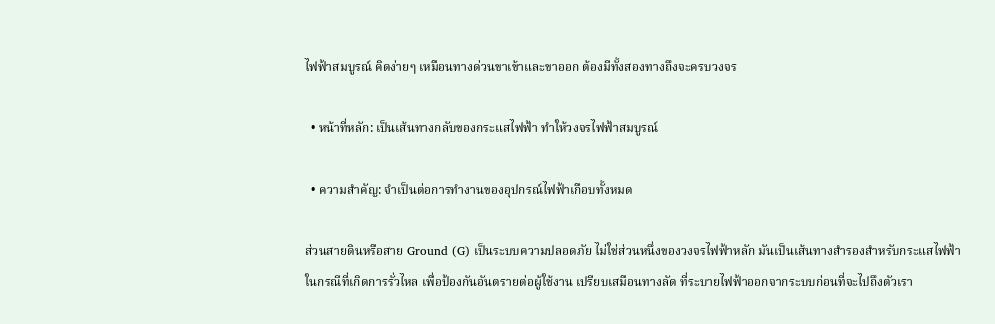ไฟฟ้าสมบูรณ์ คิดง่ายๆ เหมือนทางด่วนขาเข้าและขาออก ต้องมีทั้งสองทางถึงจะครบวงจร

  • หน้าที่หลัก: เป็นเส้นทางกลับของกระแสไฟฟ้า ทำให้วงจรไฟฟ้าสมบูรณ์

  • ความสำคัญ: จำเป็นต่อการทำงานของอุปกรณ์ไฟฟ้าเกือบทั้งหมด

ส่วนสายดินหรือสาย Ground (G) เป็นระบบความปลอดภัย ไม่ใช่ส่วนหนึ่งของวงจรไฟฟ้าหลัก มันเป็นเส้นทางสำรองสำหรับกระแสไฟฟ้าในกรณีที่เกิดการรั่วไหล เพื่อป้องกันอันตรายต่อผู้ใช้งาน เปรียบเสมือนทางลัด ที่ระบายไฟฟ้าออกจากระบบก่อนที่จะไปถึงตัวเรา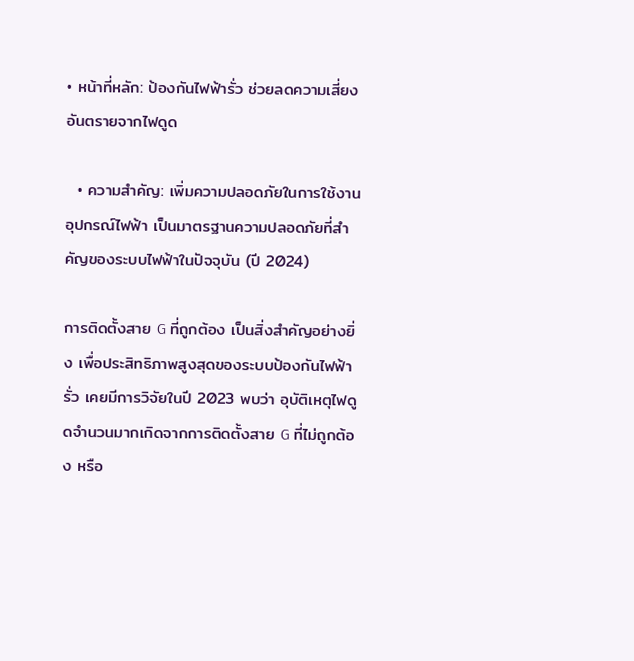• หน้าที่หลัก: ป้องกันไฟฟ้ารั่ว ช่วยลดความเสี่ยงอันตรายจากไฟดูด

  • ความสำคัญ: เพิ่มความปลอดภัยในการใช้งานอุปกรณ์ไฟฟ้า เป็นมาตรฐานความปลอดภัยที่สำคัญของระบบไฟฟ้าในปัจจุบัน (ปี 2024)

การติดตั้งสาย G ที่ถูกต้อง เป็นสิ่งสำคัญอย่างยิ่ง เพื่อประสิทธิภาพสูงสุดของระบบป้องกันไฟฟ้ารั่ว เคยมีการวิจัยในปี 2023 พบว่า อุบัติเหตุไฟดูดจำนวนมากเกิดจากการติดตั้งสาย G ที่ไม่ถูกต้อง หรือ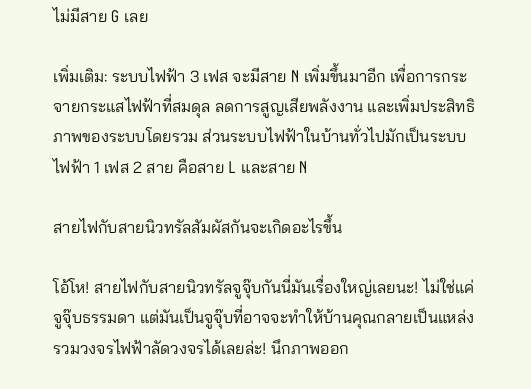ไม่มีสาย G เลย

เพิ่มเติม: ระบบไฟฟ้า 3 เฟส จะมีสาย N เพิ่มขึ้นมาอีก เพื่อการกระจายกระแสไฟฟ้าที่สมดุล ลดการสูญเสียพลังงาน และเพิ่มประสิทธิภาพของระบบโดยรวม ส่วนระบบไฟฟ้าในบ้านทั่วไปมักเป็นระบบไฟฟ้า 1 เฟส 2 สาย คือสาย L และสาย N

สายไฟกับสายนิวทรัลสัมผัสกันจะเกิดอะไรขึ้น

โอ้โห! สายไฟกับสายนิวทรัลจูจุ๊บกันนี่มันเรื่องใหญ่เลยนะ! ไม่ใช่แค่จูจุ๊บธรรมดา แต่มันเป็นจูจุ๊บที่อาจจะทำให้บ้านคุณกลายเป็นแหล่งรวมวงจรไฟฟ้าลัดวงจรได้เลยล่ะ! นึกภาพออก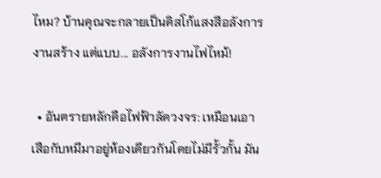ไหม? บ้านคุณจะกลายเป็นดิสโก้แสงสีอลังการงานสร้าง แต่แบบ... อลังการงานไฟไหม้!

  • อันตรายหลักคือไฟฟ้าลัดวงจร: เหมือนเอาเสือกับหมีมาอยู่ห้องเดียวกันโดยไม่มีรั้วกั้น มัน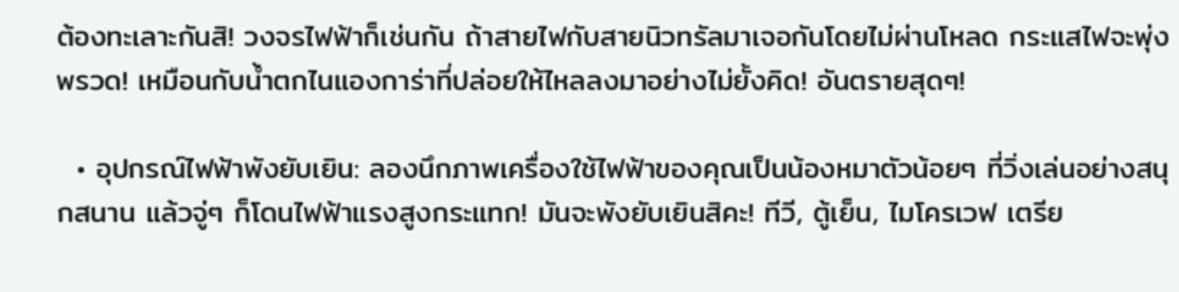ต้องทะเลาะกันสิ! วงจรไฟฟ้าก็เช่นกัน ถ้าสายไฟกับสายนิวทรัลมาเจอกันโดยไม่ผ่านโหลด กระแสไฟจะพุ่งพรวด! เหมือนกับน้ำตกไนแองการ่าที่ปล่อยให้ไหลลงมาอย่างไม่ยั้งคิด! อันตรายสุดๆ!

  • อุปกรณ์ไฟฟ้าพังยับเยิน: ลองนึกภาพเครื่องใช้ไฟฟ้าของคุณเป็นน้องหมาตัวน้อยๆ ที่วิ่งเล่นอย่างสนุกสนาน แล้วจู่ๆ ก็โดนไฟฟ้าแรงสูงกระแทก! มันจะพังยับเยินสิคะ! ทีวี, ตู้เย็น, ไมโครเวฟ เตรีย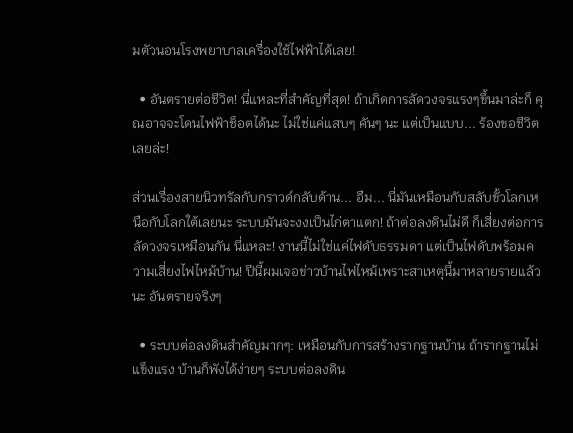มตัวนอนโรงพยาบาลเครื่องใช้ไฟฟ้าได้เลย!

  • อันตรายต่อชีวิต! นี่แหละที่สำคัญที่สุด! ถ้าเกิดการลัดวงจรแรงๆขึ้นมาล่ะก็ คุณอาจจะโดนไฟฟ้าช็อตได้นะ ไม่ใช่แค่แสบๆ คันๆ นะ แต่เป็นแบบ... ร้องขอชีวิตเลยล่ะ!

ส่วนเรื่องสายนิวทรัลกับกราวด์กลับด้าน... อืม... นี่มันเหมือนกับสลับขั้วโลกเหนือกับโลกใต้เลยนะ ระบบมันจะงงเป็นไก่ตาแตก! ถ้าต่อลงดินไม่ดี ก็เสี่ยงต่อการลัดวงจรเหมือนกัน นี่แหละ! งานนี้ไม่ใช่แค่ไฟดับธรรมดา แต่เป็นไฟดับพร้อมความเสี่ยงไฟไหม้บ้าน! ปีนี้ผมเจอข่าวบ้านไฟไหม้เพราะสาเหตุนี้มาหลายรายแล้วนะ อันตรายจริงๆ

  • ระบบต่อลงดินสำคัญมากๆ: เหมือนกับการสร้างรากฐานบ้าน ถ้ารากฐานไม่แข็งแรง บ้านก็พังได้ง่ายๆ ระบบต่อลงดิน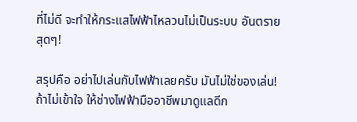ที่ไม่ดี จะทำให้กระแสไฟฟ้าไหลวนไม่เป็นระบบ อันตรายสุดๆ!

สรุปคือ อย่าไปเล่นกับไฟฟ้าเลยครับ มันไม่ใช่ของเล่น! ถ้าไม่เข้าใจ ให้ช่างไฟฟ้ามืออาชีพมาดูแลดีก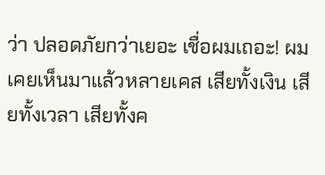ว่า ปลอดภัยกว่าเยอะ เชื่อผมเถอะ! ผมเคยเห็นมาแล้วหลายเคส เสียทั้งเงิน เสียทั้งเวลา เสียทั้งค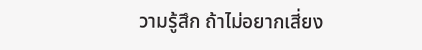วามรู้สึก ถ้าไม่อยากเสี่ยง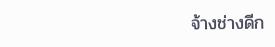จ้างช่างดีก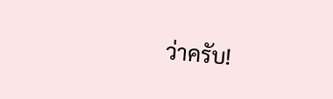ว่าครับ!